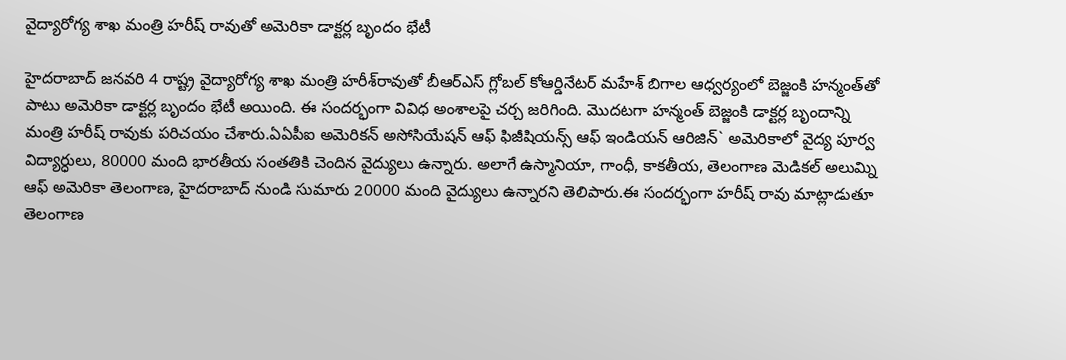వైద్యారోగ్య శాఖ మంత్రి హరీష్‌ రావుతో అమెరికా డాక్టర్ల బృందం భేటీ

హైదరాబాద్‌ జనవరి 4 రాష్ట్ర వైద్యారోగ్య శాఖ మంత్రి హరీశ్‌రావుతో బీఆర్‌ఎస్‌ గ్లోబల్‌ కోఆర్డినేటర్‌ మహేశ్‌ బిగాల ఆధ్వర్యంలో బెజ్జంకి హన్మంత్‌తో పాటు అమెరికా డాక్టర్ల బృందం భేటీ అయింది. ఈ సందర్భంగా వివిధ అంశాలపై చర్చ జరిగింది. మొదటగా హన్మంత్‌ బెజ్జంకి డాక్టర్ల బృందాన్ని మంత్రి హరీష్‌ రావుకు పరిచయం చేశారు.ఏఏపీఐ అమెరికన్‌ అసోసియేషన్‌ ఆఫ్‌ ఫిజీషియన్స్‌ ఆఫ్‌ ఇండియన్‌ ఆరిజిన్‌` అమెరికాలో వైద్య పూర్వ విద్యార్ధులు, 80000 మంది భారతీయ సంతతికి చెందిన వైద్యులు ఉన్నారు. అలాగే ఉస్మానియా, గాంధీ, కాకతీయ, తెలంగాణ మెడికల్‌ అలుమ్ని ఆఫ్‌ అమెరికా తెలంగాణ, హైదరాబాద్‌ నుండి సుమారు 20000 మంది వైద్యులు ఉన్నారని తెలిపారు.ఈ సందర్భంగా హరీష్‌ రావు మాట్లాడుతూ తెలంగాణ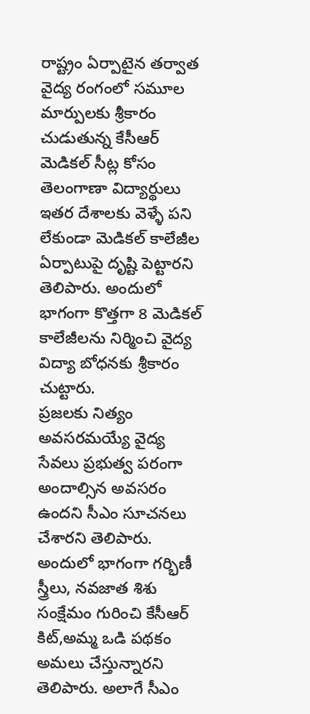రాష్ట్రం ఏర్పాటైన తర్వాత వైద్య రంగంలో సమూల మార్పులకు శ్రీకారం చుడుతున్న కేసీఆర్‌ మెడికల్‌ సీట్ల కోసం తెలంగాణా విద్యార్థులు ఇతర దేశాలకు వెళ్ళే పని లేకుండా మెడికల్‌ కాలేజీల ఏర్పాటుపై దృష్టి పెట్టారని తెలిపారు. అందులో భాగంగా కొత్తగా 8 మెడికల్‌ కాలేజీలను నిర్మించి వైద్య విద్యా బోధనకు శ్రీకారం చుట్టారు.
ప్రజలకు నిత్యం అవసరమయ్యే వైద్య సేవలు ప్రభుత్వ పరంగా అందాల్సిన అవసరం ఉందని సీఎం సూచనలు చేశారని తెలిపారు. అందులో భాగంగా గర్భిణీ స్త్రీలు, నవజాత శిశు సంక్షేమం గురించి కేసీఆర్‌ కిట్‌,అమ్మ ఒడి పథకం అమలు చేస్తున్నారని తెలిపారు. అలాగే సీఎం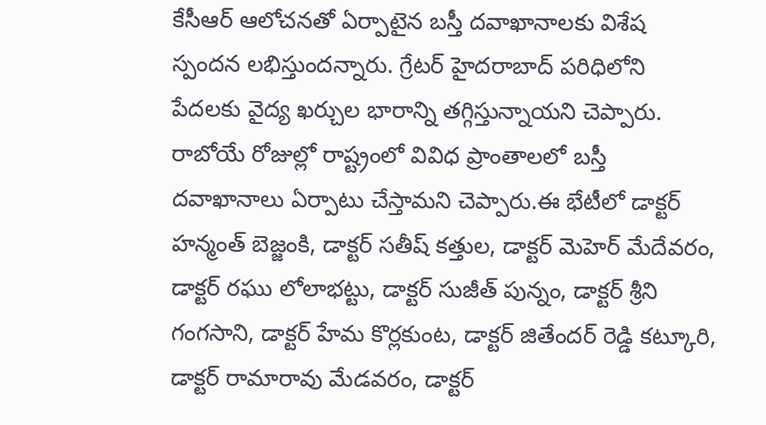కేసీఆర్‌ ఆలోచనతో ఏర్పాటైన బస్తీ దవాఖానాలకు విశేష స్పందన లభిస్తుందన్నారు. గ్రేటర్‌ హైదరాబాద్‌ పరిధిలోని పేదలకు వైద్య ఖర్చుల భారాన్ని తగ్గిస్తున్నాయని చెప్పారు. రాబోయే రోజుల్లో రాష్ట్రంలో వివిధ ప్రాంతాలలో బస్తీ దవాఖానాలు ఏర్పాటు చేస్తామని చెప్పారు.ఈ భేటీలో డాక్టర్‌ హన్మంత్‌ బెజ్జంకి, డాక్టర్‌ సతీష్‌ కత్తుల, డాక్టర్‌ మెహెర్‌ మేదేవరం, డాక్టర్‌ రఘు లోలాభట్టు, డాక్టర్‌ సుజీత్‌ పున్నం, డాక్టర్‌ శ్రీని గంగసాని, డాక్టర్‌ హేమ కొర్లకుంట, డాక్టర్‌ జితేందర్‌ రెడ్డి కట్కూరి, డాక్టర్‌ రామారావు మేడవరం, డాక్టర్‌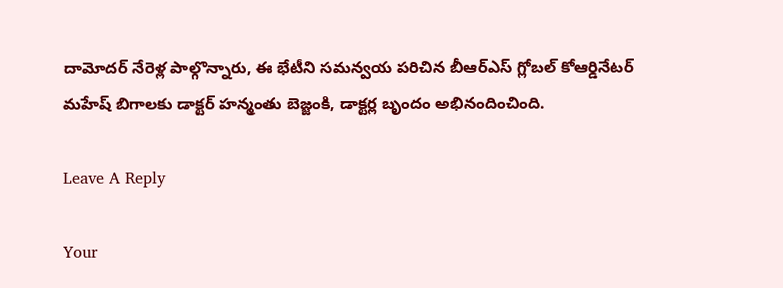దామోదర్‌ నేరెళ్ల పాల్గొన్నారు, ఈ భేటీని సమన్వయ పరిచిన బీఆర్‌ఎస్‌ గ్లోబల్‌ కోఆర్డినేటర్‌ మహేష్‌ బిగాలకు డాక్టర్‌ హన్మంతు బెజ్జంకి, డాక్టర్ల బృందం అభినందించింది.

Leave A Reply

Your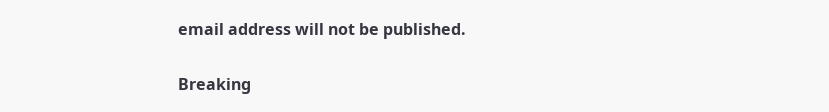email address will not be published.

Breaking